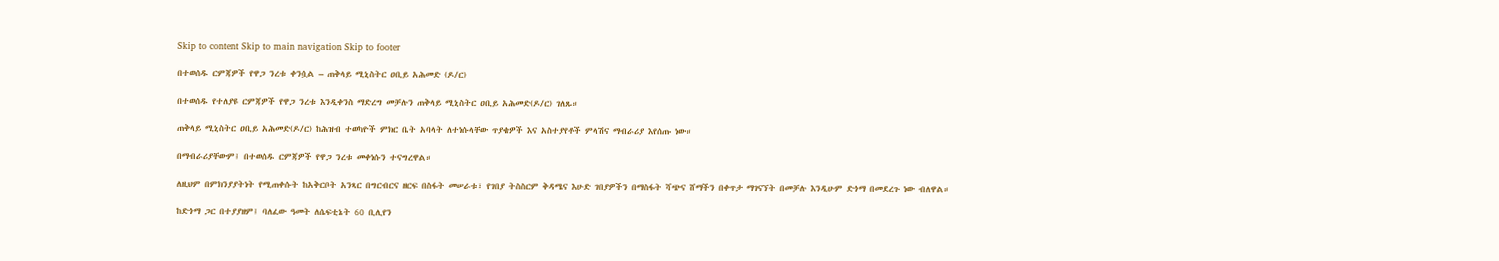Skip to content Skip to main navigation Skip to footer

በተወሰዱ ርምጃዎች የዋጋ ንረቱ ቀንሷል – ጠቅላይ ሚኒስትር ዐቢይ አሕመድ (ዶ/ር)

በተወሰዱ የተለያዩ ርምጃዎች የዋጋ ንረቱ እንዲቀንስ ማድረግ መቻሉን ጠቅላይ ሚኒስትር ዐቢይ አሕመድ(ዶ/ር) ገለጹ።

ጠቅላይ ሚኒስትር ዐቢይ አሕመድ(ዶ/ር) ከሕዝብ ተወካዮች ምክር ቤት አባላት ለተነሱላቸው ጥያቄዎች እና አስተያየቶች ምላሽና ማብራሪያ እየሰጡ ነው።

በማብራሪያቸውም፤ በተወሰዱ ርምጃዎች የዋጋ ንረቱ መቀነሱን ተናግረዋል።

ለዚህም በምክንያያትነት የሚጠቀሱት ከአቅርቦት አንጻር በግርብርና ዘርፍ በስፋት መሠራቱ፣ የገበያ ትስስርም ቅዳሜና እሁድ ገበያዎችን በማስፋት ሻጭና ሸማችን በቀጥታ ማገናኘት በመቻሉ እንዲሁም ድጎማ በመደረጉ ነው ብለዋል።

ከድጎማ ጋር በተያያዘም፤ ባለፈው ዓመት ለሴፍቲኔት 60 ቢሊየን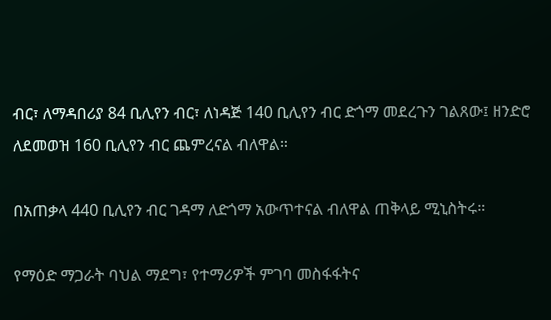ብር፣ ለማዳበሪያ 84 ቢሊየን ብር፣ ለነዳጅ 140 ቢሊየን ብር ድጎማ መደረጉን ገልጸው፤ ዘንድሮ ለደመወዝ 160 ቢሊየን ብር ጨምረናል ብለዋል።

በአጠቃላ 440 ቢሊየን ብር ገዳማ ለድጎማ አውጥተናል ብለዋል ጠቅላይ ሚኒስትሩ።

የማዕድ ማጋራት ባህል ማደግ፣ የተማሪዎች ምገባ መስፋፋትና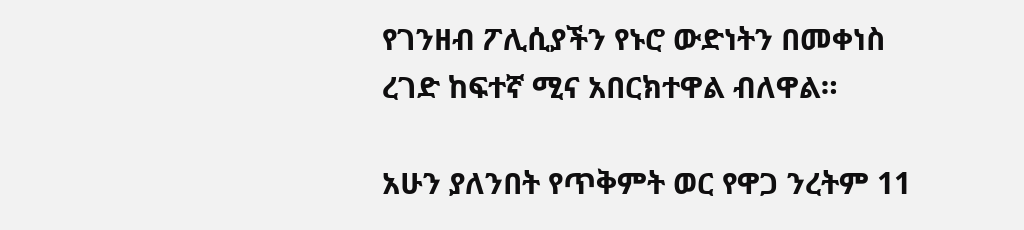የገንዘብ ፖሊሲያችን የኑሮ ውድነትን በመቀነስ ረገድ ከፍተኛ ሚና አበርክተዋል ብለዋል።

አሁን ያለንበት የጥቅምት ወር የዋጋ ንረትም 11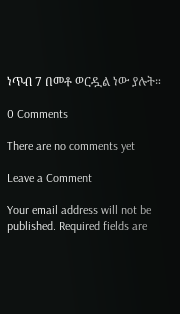ነጥብ 7 በመቶ ወርዷል ነው ያሉት።

0 Comments

There are no comments yet

Leave a Comment

Your email address will not be published. Required fields are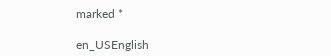marked *

en_USEnglish